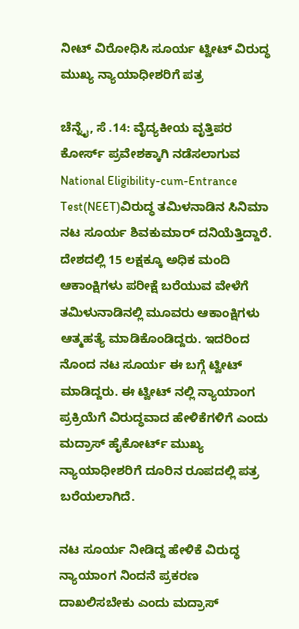ನೀಟ್ ವಿರೋಧಿಸಿ ಸೂರ್ಯ ಟ್ವೀಟ್ ವಿರುದ್ಧ ಮುಖ್ಯ ನ್ಯಾಯಾಧೀಶರಿಗೆ ಪತ್ರ

ಚೆನ್ನೈ, ಸೆ .14: ವೈದ್ಯಕೀಯ ವೃತ್ತಿಪರ ಕೋರ್ಸ್ ಪ್ರವೇಶಕ್ಕಾಗಿ ನಡೆಸಲಾಗುವ National Eligibility-cum-Entrance Test(NEET)ವಿರುದ್ಧ ತಮಿಳನಾಡಿನ ಸಿನಿಮಾ ನಟ ಸೂರ್ಯ ಶಿವಕುಮಾರ್ ದನಿಯೆತ್ತಿದ್ದಾರೆ. ದೇಶದಲ್ಲಿ 15 ಲಕ್ಷಕ್ಕೂ ಅಧಿಕ ಮಂದಿ ಆಕಾಂಕ್ಷಿಗಳು ಪರೀಕ್ಷೆ ಬರೆಯುವ ವೇಳೆಗೆ ತಮಿಳುನಾಡಿನಲ್ಲಿ ಮೂವರು ಆಕಾಂಕ್ಷಿಗಳು ಆತ್ಮಹತ್ಯೆ ಮಾಡಿಕೊಂಡಿದ್ದರು. ಇದರಿಂದ ನೊಂದ ನಟ ಸೂರ್ಯ ಈ ಬಗ್ಗೆ ಟ್ವೀಟ್ ಮಾಡಿದ್ದರು. ಈ ಟ್ವೀಟ್ ನಲ್ಲಿ ನ್ಯಾಯಾಂಗ ಪ್ರಕ್ರಿಯೆಗೆ ವಿರುದ್ಧವಾದ ಹೇಳಿಕೆಗಳಿಗೆ ಎಂದು ಮದ್ರಾಸ್ ಹೈಕೋರ್ಟ್ ಮುಖ್ಯ ನ್ಯಾಯಾಧೀಶರಿಗೆ ದೂರಿನ ರೂಪದಲ್ಲಿ ಪತ್ರ ಬರೆಯಲಾಗಿದೆ.

ನಟ ಸೂರ್ಯ ನೀಡಿದ್ದ ಹೇಳಿಕೆ ವಿರುದ್ಧ ನ್ಯಾಯಾಂಗ ನಿಂದನೆ ಪ್ರಕರಣ ದಾಖಲಿಸಬೇಕು ಎಂದು ಮದ್ರಾಸ್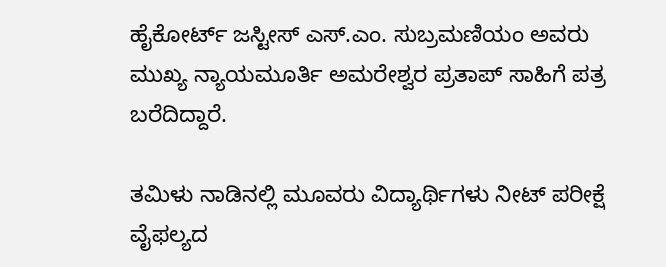ಹೈಕೋರ್ಟ್ ಜಸ್ಟೀಸ್ ಎಸ್.ಎಂ. ಸುಬ್ರಮಣಿಯಂ ಅವರು ಮುಖ್ಯ ನ್ಯಾಯಮೂರ್ತಿ ಅಮರೇಶ್ವರ ಪ್ರತಾಪ್ ಸಾಹಿಗೆ ಪತ್ರ ಬರೆದಿದ್ದಾರೆ.

ತಮಿಳು ನಾಡಿನಲ್ಲಿ ಮೂವರು ವಿದ್ಯಾರ್ಥಿಗಳು ನೀಟ್ ಪರೀಕ್ಷೆ ವೈಫಲ್ಯದ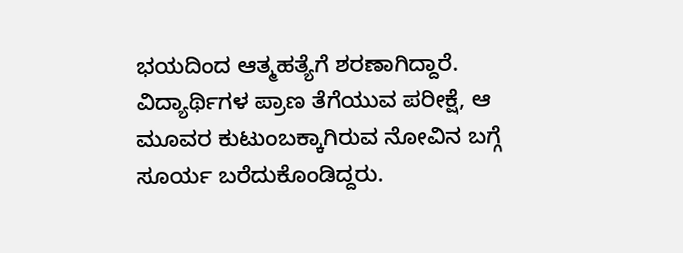ಭಯದಿಂದ ಆತ್ಮಹತ್ಯೆಗೆ ಶರಣಾಗಿದ್ದಾರೆ. ವಿದ್ಯಾರ್ಥಿಗಳ ಪ್ರಾಣ ತೆಗೆಯುವ ಪರೀಕ್ಷೆ, ಆ ಮೂವರ ಕುಟುಂಬಕ್ಕಾಗಿರುವ ನೋವಿನ ಬಗ್ಗೆ ಸೂರ್ಯ ಬರೆದುಕೊಂಡಿದ್ದರು.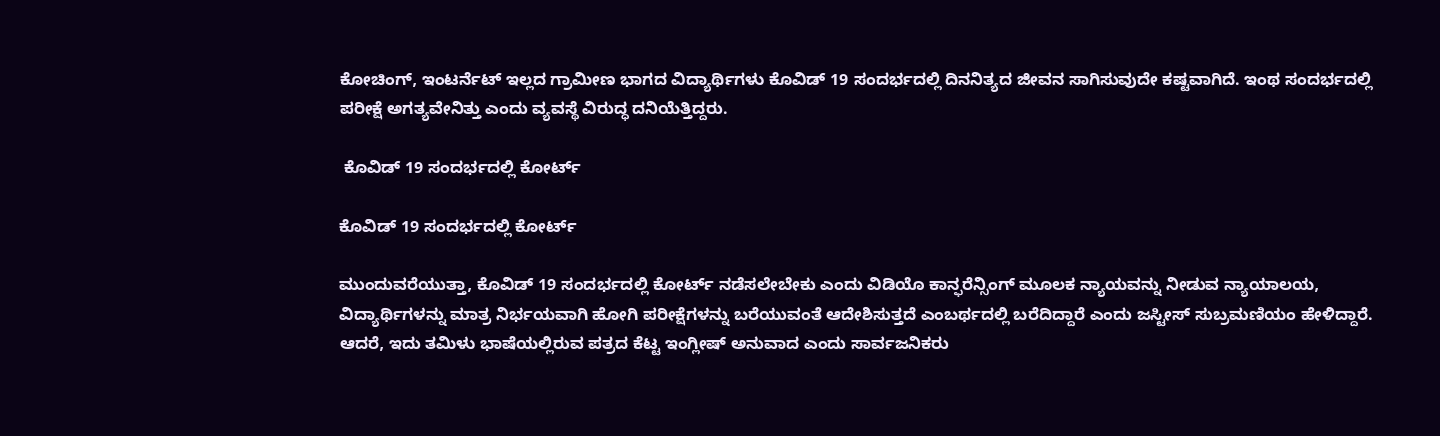ಕೋಚಿಂಗ್, ಇಂಟರ್ನೆಟ್ ಇಲ್ಲದ ಗ್ರಾಮೀಣ ಭಾಗದ ವಿದ್ಯಾರ್ಥಿಗಳು ಕೊವಿಡ್ 19 ಸಂದರ್ಭದಲ್ಲಿ ದಿನನಿತ್ಯದ ಜೀವನ ಸಾಗಿಸುವುದೇ ಕಷ್ಟವಾಗಿದೆ. ಇಂಥ ಸಂದರ್ಭದಲ್ಲಿ ಪರೀಕ್ಷೆ ಅಗತ್ಯವೇನಿತ್ತು ಎಂದು ವ್ಯವಸ್ಥೆ ವಿರುದ್ಧ ದನಿಯೆತ್ತಿದ್ದರು.

 ಕೊವಿಡ್ 19 ಸಂದರ್ಭದಲ್ಲಿ ಕೋರ್ಟ್

ಕೊವಿಡ್ 19 ಸಂದರ್ಭದಲ್ಲಿ ಕೋರ್ಟ್

ಮುಂದುವರೆಯುತ್ತಾ, ಕೊವಿಡ್ 19 ಸಂದರ್ಭದಲ್ಲಿ ಕೋರ್ಟ್ ನಡೆಸಲೇಬೇಕು ಎಂದು ವಿಡಿಯೊ ಕಾನ್ಫರೆನ್ಸಿಂಗ್ ಮೂಲಕ ನ್ಯಾಯವನ್ನು ನೀಡುವ ನ್ಯಾಯಾಲಯ, ವಿದ್ಯಾರ್ಥಿಗಳನ್ನು ಮಾತ್ರ ನಿರ್ಭಯವಾಗಿ ಹೋಗಿ ಪರೀಕ್ಷೆಗಳನ್ನು ಬರೆಯುವಂತೆ ಆದೇಶಿಸುತ್ತದೆ ಎಂಬರ್ಥದಲ್ಲಿ ಬರೆದಿದ್ದಾರೆ ಎಂದು ಜಸ್ಟೀಸ್ ಸುಬ್ರಮಣಿಯಂ ಹೇಳಿದ್ದಾರೆ. ಆದರೆ, ಇದು ತಮಿಳು ಭಾಷೆಯಲ್ಲಿರುವ ಪತ್ರದ ಕೆಟ್ಟ ಇಂಗ್ಲೀಷ್ ಅನುವಾದ ಎಂದು ಸಾರ್ವಜನಿಕರು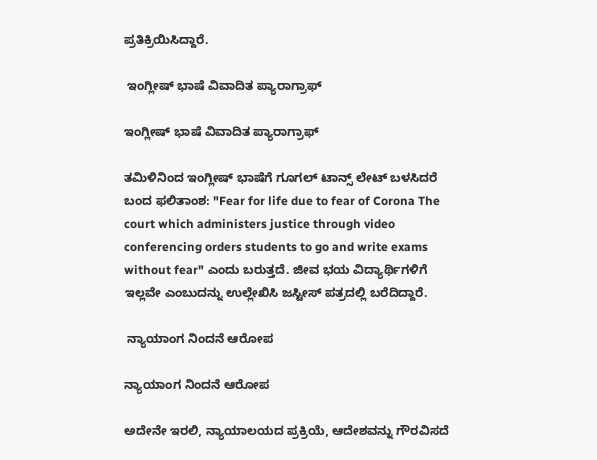ಪ್ರತಿಕ್ರಿಯಿಸಿದ್ದಾರೆ.

 ಇಂಗ್ಲೀಷ್ ಭಾಷೆ ವಿವಾದಿತ ಪ್ಯಾರಾಗ್ರಾಫ್

ಇಂಗ್ಲೀಷ್ ಭಾಷೆ ವಿವಾದಿತ ಪ್ಯಾರಾಗ್ರಾಫ್

ತಮಿಳಿನಿಂದ ಇಂಗ್ಲೀಷ್ ಭಾಷೆಗೆ ಗೂಗಲ್ ಟಾನ್ಸ್ ಲೇಟ್ ಬಳಸಿದರೆ ಬಂದ ಫಲಿತಾಂಶ: "Fear for life due to fear of Corona The court which administers justice through video conferencing orders students to go and write exams without fear" ಎಂದು ಬರುತ್ತದೆ. ಜೀವ ಭಯ ವಿದ್ಯಾರ್ಥಿಗಳಿಗೆ ಇಲ್ಲವೇ ಎಂಬುದನ್ನು ಉಲ್ಲೇಖಿಸಿ ಜಸ್ಟೀಸ್ ಪತ್ರದಲ್ಲಿ ಬರೆದಿದ್ದಾರೆ.

 ನ್ಯಾಯಾಂಗ ನಿಂದನೆ ಆರೋಪ

ನ್ಯಾಯಾಂಗ ನಿಂದನೆ ಆರೋಪ

ಅದೇನೇ ಇರಲಿ, ನ್ಯಾಯಾಲಯದ ಪ್ರಕ್ರಿಯೆ, ಆದೇಶವನ್ನು ಗೌರವಿಸದೆ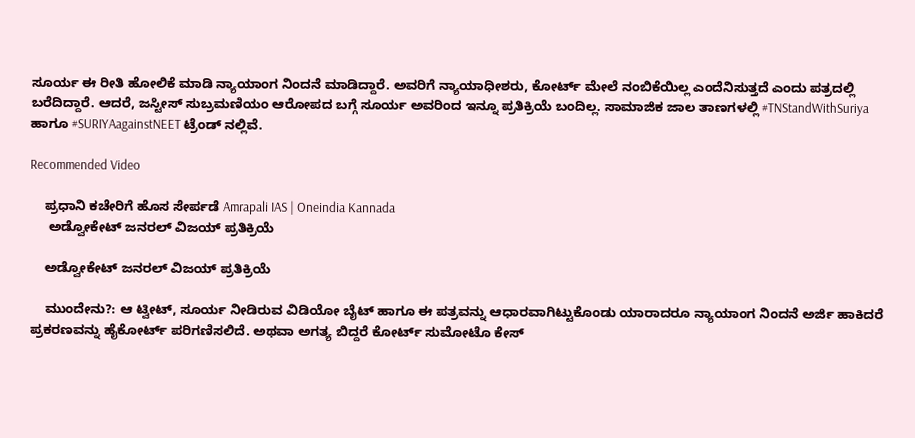ಸೂರ್ಯ ಈ ರೀತಿ ಹೋಲಿಕೆ ಮಾಡಿ ನ್ಯಾಯಾಂಗ ನಿಂದನೆ ಮಾಡಿದ್ದಾರೆ. ಅವರಿಗೆ ನ್ಯಾಯಾಧೀಶರು, ಕೋರ್ಟ್ ಮೇಲೆ ನಂಬಿಕೆಯಿಲ್ಲ ಎಂದೆನಿಸುತ್ತದೆ ಎಂದು ಪತ್ರದಲ್ಲಿ ಬರೆದಿದ್ದಾರೆ. ಆದರೆ, ಜಸ್ಟೀಸ್ ಸುಬ್ರಮಣಿಯಂ ಆರೋಪದ ಬಗ್ಗೆ ಸೂರ್ಯ ಅವರಿಂದ ಇನ್ನೂ ಪ್ರತಿಕ್ರಿಯೆ ಬಂದಿಲ್ಲ. ಸಾಮಾಜಿಕ ಜಾಲ ತಾಣಗಳಲ್ಲಿ #TNStandWithSuriya ಹಾಗೂ #SURIYAagainstNEET ಟ್ರೆಂಡ್ ನಲ್ಲಿವೆ.

Recommended Video

    ಪ್ರಧಾನಿ ಕಚೇರಿಗೆ ಹೊಸ ಸೇರ್ಪಡೆ Amrapali IAS | Oneindia Kannada
     ಅಡ್ವೋಕೇಟ್ ಜನರಲ್ ವಿಜಯ್ ಪ್ರತಿಕ್ರಿಯೆ

    ಅಡ್ವೋಕೇಟ್ ಜನರಲ್ ವಿಜಯ್ ಪ್ರತಿಕ್ರಿಯೆ

    ಮುಂದೇನು?: ಆ ಟ್ವೀಟ್, ಸೂರ್ಯ ನೀಡಿರುವ ವಿಡಿಯೋ ಬೈಟ್ ಹಾಗೂ ಈ ಪತ್ರವನ್ನು ಆಧಾರವಾಗಿಟ್ಟುಕೊಂಡು ಯಾರಾದರೂ ನ್ಯಾಯಾಂಗ ನಿಂದನೆ ಅರ್ಜಿ ಹಾಕಿದರೆ ಪ್ರಕರಣವನ್ನು ಹೈಕೋರ್ಟ್ ಪರಿಗಣಿಸಲಿದೆ. ಅಥವಾ ಅಗತ್ಯ ಬಿದ್ದರೆ ಕೋರ್ಟ್ ಸುಮೋಟೊ ಕೇಸ್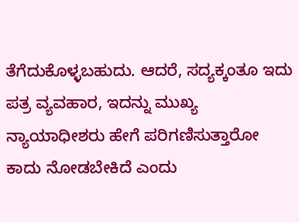ತೆಗೆದುಕೊಳ್ಳಬಹುದು. ಆದರೆ, ಸದ್ಯಕ್ಕಂತೂ ಇದು ಪತ್ರ ವ್ಯವಹಾರ, ಇದನ್ನು ಮುಖ್ಯ ನ್ಯಾಯಾಧೀಶರು ಹೇಗೆ ಪರಿಗಣಿಸುತ್ತಾರೋ ಕಾದು ನೋಡಬೇಕಿದೆ ಎಂದು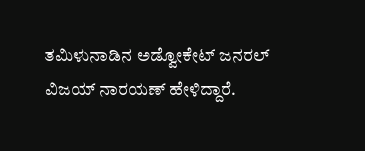ತಮಿಳುನಾಡಿನ ಅಡ್ವೋಕೇಟ್ ಜನರಲ್ ವಿಜಯ್ ನಾರಯಣ್ ಹೇಳಿದ್ದಾರೆ.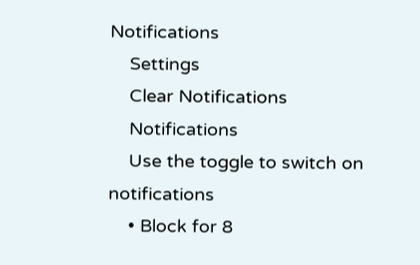Notifications
    Settings
    Clear Notifications
    Notifications
    Use the toggle to switch on notifications
    • Block for 8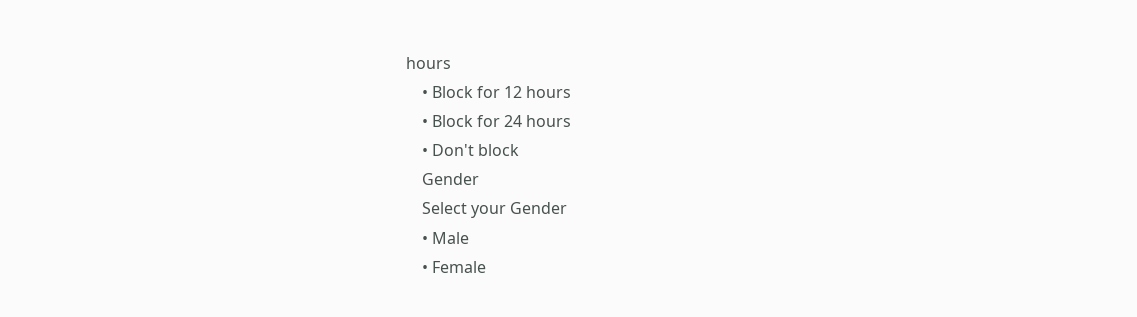hours
    • Block for 12 hours
    • Block for 24 hours
    • Don't block
    Gender
    Select your Gender
    • Male
    • Female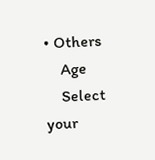• Others
    Age
    Select your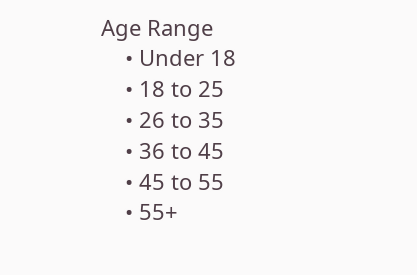Age Range
    • Under 18
    • 18 to 25
    • 26 to 35
    • 36 to 45
    • 45 to 55
    • 55+